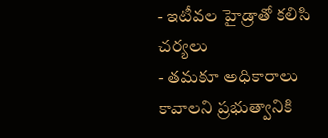- ఇటీవల హైడ్రాతో కలిసి చర్యలు
- తమకూ అధికారాలు కావాలని ప్రభుత్వానికి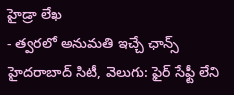హైడ్రా లేఖ
- త్వరలో అనుమతి ఇచ్చే ఛాన్స్
హైదరాబాద్ సిటీ, వెలుగు: ఫైర్ సేఫ్టీ లేని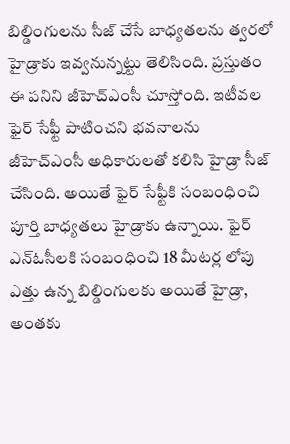బిల్డింగులను సీజ్ చేసే బాధ్యతలను త్వరలో హైడ్రాకు ఇవ్వనున్నట్టు తెలిసింది. ప్రస్తుతం ఈ పనిని జీహెచ్ఎంసీ చూస్తోంది. ఇటీవల ఫైర్ సేఫ్టీ పాటించని భవనాలను జీహెచ్ఎంసీ అధికారులతో కలిసి హైడ్రా సీజ్ చేసింది. అయితే ఫైర్ సేఫ్టీకి సంబంధించి పూర్తి బాధ్యతలు హైడ్రాకు ఉన్నాయి. ఫైర్ ఎన్ఓసీలకి సంబంధించి 18 మీటర్ల లోపు ఎత్తు ఉన్న బిల్డింగులకు అయితే హైడ్రా, అంతకు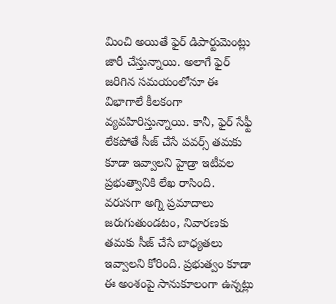మించి అయితే ఫైర్ డిపార్టుమెంట్లు జారీ చేస్తున్నాయి. అలాగే ఫైర్ జరిగిన సమయంలోనూ ఈ విభాగాలే కీలకంగా వ్యవహిరిస్తున్నాయి. కానీ, ఫైర్ సేఫ్టీ లేకపోతే సీజ్ చేసే పవర్స్ తమకు కూడా ఇవ్వాలని హైడ్రా ఇటీవల ప్రభుత్వానికి లేఖ రాసింది.
వరుసగా అగ్ని ప్రమాదాలు జరుగుతుండటం, నివారణకు తమకు సీజ్ చేసే బాధ్యతలు ఇవ్వాలని కోరింది. ప్రభుత్వం కూడా ఈ అంశంపై సానుకూలంగా ఉన్నట్లు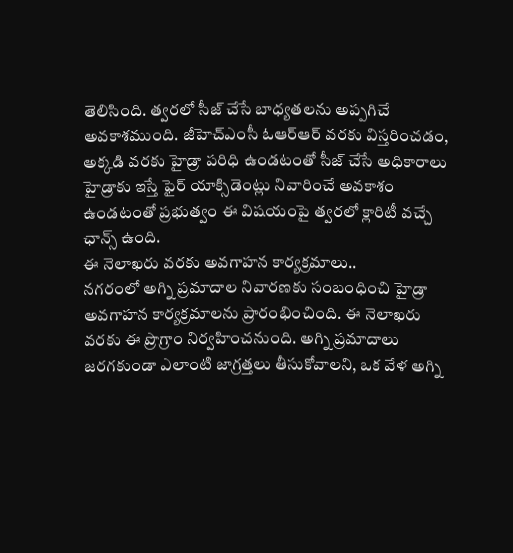తెలిసింది. త్వరలో సీజ్ చేసే బాధ్యతలను అప్పగిచే అవకాశముంది. జీహెచ్ఎంసీ ఓఆర్ఆర్ వరకు విస్తరించడం, అక్కడి వరకు హైడ్రా పరిధి ఉండటంతో సీజ్ చేసే అధికారాలు హైడ్రాకు ఇస్తే ఫైర్ యాక్సిడెంట్లు నివారించే అవకాశం ఉండటంతో ప్రభుత్వం ఈ విషయంపై త్వరలో క్లారిటీ వచ్చే ఛాన్స్ ఉంది.
ఈ నెలాఖరు వరకు అవగాహన కార్యక్రమాలు..
నగరంలో అగ్ని ప్రమాదాల నివారణకు సంబంధించి హైడ్రా అవగాహన కార్యక్రమాలను ప్రారంభించింది. ఈ నెలాఖరు వరకు ఈ ప్రొగ్రాం నిర్వహించనుంది. అగ్ని ప్రమాదాలు జరగకుండా ఎలాంటి జాగ్రత్తలు తీసుకోవాలని, ఒక వేళ అగ్ని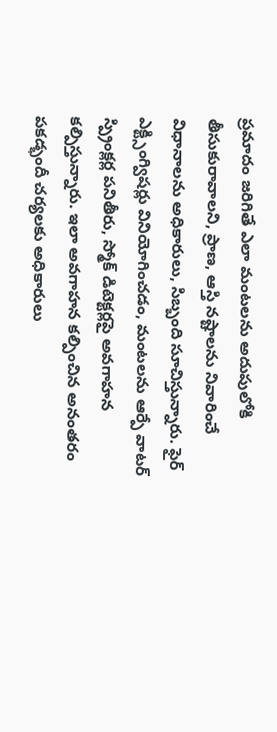ప్రమాదం జరిగితే ఎలా మంటలను అదుపులోకి తీసుకురావాలని, ప్రాణ, ఆస్తి నష్టాలను నివారించే విధానాలను అధికారులు, సిబ్బంది సూచిస్తున్నారు. ఫైర్ ఎక్ట్సింగ్విషర్లు వినియోగించడం, మంటలను ఆర్పే వాటర్ స్ప్రింక్లర్ల పనితీరు, స్మోక్ డిటెక్టర్లపై అవగాహన కల్పిస్తున్నారు. ఇలా అవగాహన కల్పించిన అనంతరం పకడ్భందీ చర్యలకు అధికారులు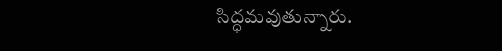సిద్ధమవుతున్నారు.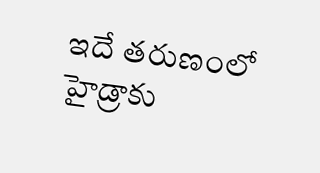ఇదే తరుణంలో హైడ్రాకు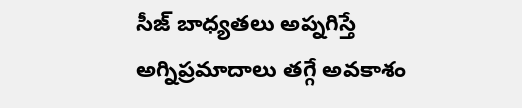సీజ్ బాధ్యతలు అప్నగిస్తే అగ్నిప్రమాదాలు తగ్గే అవకాశం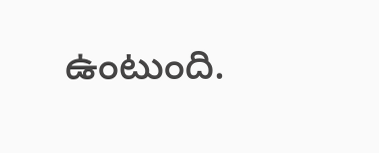ఉంటుంది.